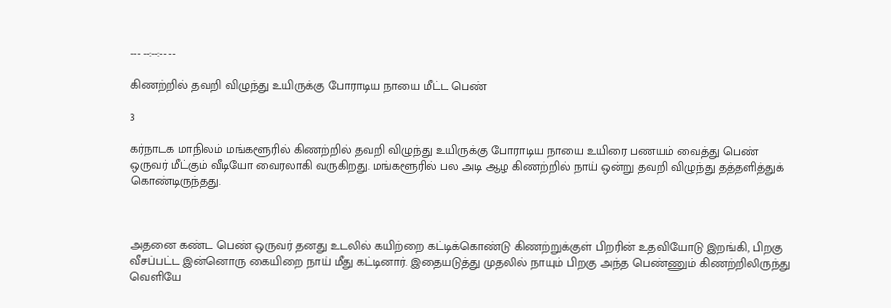--- --:--:-- --

கிணற்றில் தவறி விழுந்து உயிருக்கு போராடிய நாயை மீட்ட பெண்

3

கர்நாடக மாநிலம் மங்களூரில் கிணற்றில் தவறி விழுந்து உயிருக்கு போராடிய நாயை உயிரை பணயம் வைத்து பெண் ஒருவர் மீட்கும் வீடியோ வைரலாகி வருகிறது. மங்களூரில் பல அடி ஆழ கிணற்றில் நாய் ஒன்று தவறி விழுந்து தத்தளித்துக் கொண்டிருந்தது.



அதனை கண்ட பெண் ஒருவர் தனது உடலில் கயிற்றை கட்டிக்கொண்டு கிணற்றுக்குள் பிறரின் உதவியோடு இறங்கி, பிறகு வீசப்பட்ட இன்னொரு கையிறை நாய் மீது கட்டினார். இதையடுத்து முதலில் நாயும் பிறகு அந்த பெண்ணும் கிணற்றிலிருந்து வெளியே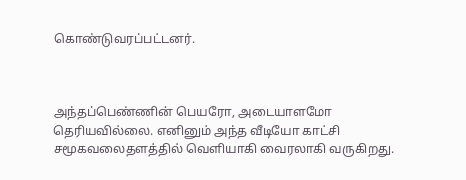கொண்டுவரப்பட்டனர்.



அந்தப்பெண்ணின் பெயரோ, அடையாளமோ தெரியவில்லை. எனினும் அந்த வீடியோ காட்சி சமூகவலைதளத்தில் வெளியாகி வைரலாகி வருகிறது.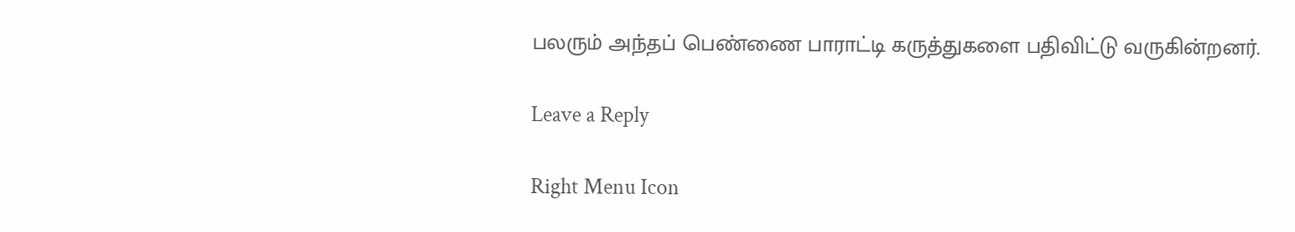பலரும் அந்தப் பெண்ணை பாராட்டி கருத்துகளை பதிவிட்டு வருகின்றனர்.

Leave a Reply

Right Menu Icon